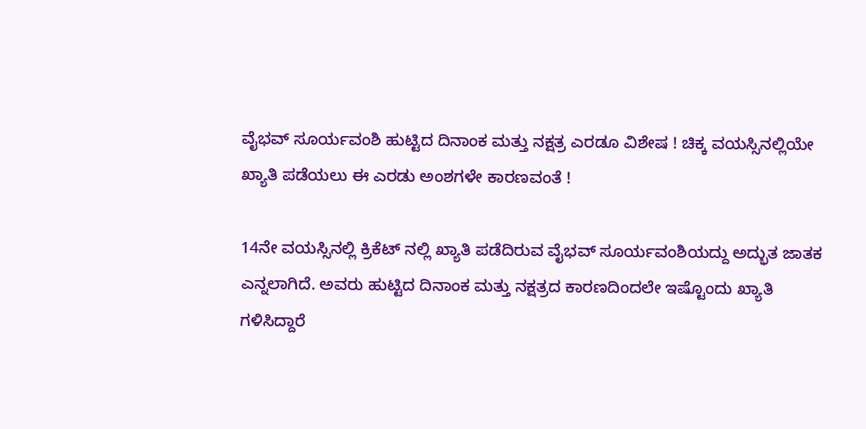ವೈಭವ್ ಸೂರ್ಯವಂಶಿ ಹುಟ್ಟಿದ ದಿನಾಂಕ ಮತ್ತು ನಕ್ಷತ್ರ ಎರಡೂ ವಿಶೇಷ ! ಚಿಕ್ಕ ವಯಸ್ಸಿನಲ್ಲಿಯೇ ಖ್ಯಾತಿ ಪಡೆಯಲು ಈ ಎರಡು ಅಂಶಗಳೇ ಕಾರಣವಂತೆ !

14ನೇ ವಯಸ್ಸಿನಲ್ಲಿ ಕ್ರಿಕೆಟ್ ನಲ್ಲಿ ಖ್ಯಾತಿ ಪಡೆದಿರುವ ವೈಭವ್ ಸೂರ್ಯವಂಶಿಯದ್ದು ಅದ್ಭುತ ಜಾತಕ ಎನ್ನಲಾಗಿದೆ. ಅವರು ಹುಟ್ಟಿದ ದಿನಾಂಕ ಮತ್ತು ನಕ್ಷತ್ರದ ಕಾರಣದಿಂದಲೇ ಇಷ್ಟೊಂದು ಖ್ಯಾತಿ ಗಳಿಸಿದ್ದಾರೆ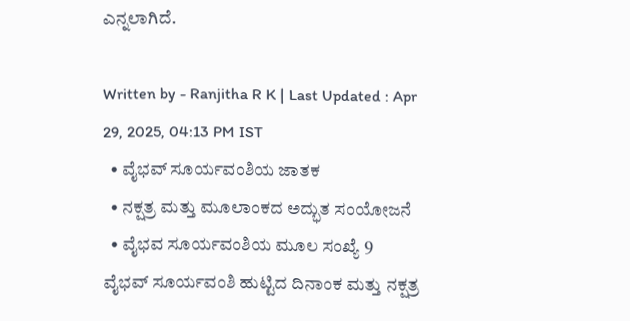ಎನ್ನಲಾಗಿದೆ.

Written by - Ranjitha R K | Last Updated : Apr 29, 2025, 04:13 PM IST
  • ವೈಭವ್ ಸೂರ್ಯವಂಶಿಯ ಜಾತಕ
  • ನಕ್ಷತ್ರ ಮತ್ತು ಮೂಲಾಂಕದ ಅದ್ಭುತ ಸಂಯೋಜನೆ
  • ವೈಭವ ಸೂರ್ಯವಂಶಿಯ ಮೂಲ ಸಂಖ್ಯೆ 9
ವೈಭವ್ ಸೂರ್ಯವಂಶಿ ಹುಟ್ಟಿದ ದಿನಾಂಕ ಮತ್ತು ನಕ್ಷತ್ರ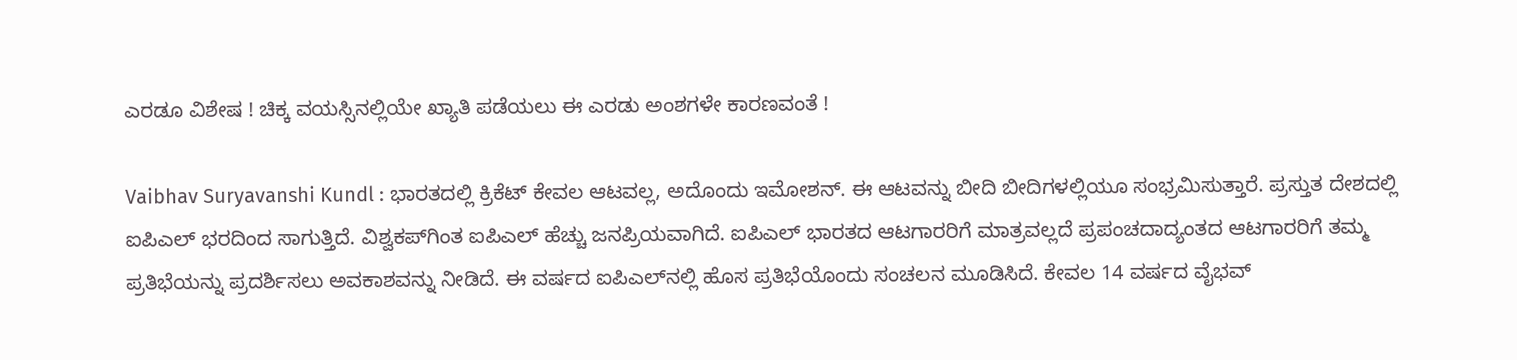ಎರಡೂ ವಿಶೇಷ ! ಚಿಕ್ಕ ವಯಸ್ಸಿನಲ್ಲಿಯೇ ಖ್ಯಾತಿ ಪಡೆಯಲು ಈ ಎರಡು ಅಂಶಗಳೇ ಕಾರಣವಂತೆ !

Vaibhav Suryavanshi Kundl : ಭಾರತದಲ್ಲಿ ಕ್ರಿಕೆಟ್ ಕೇವಲ ಆಟವಲ್ಲ, ಅದೊಂದು ಇಮೋಶನ್. ಈ ಆಟವನ್ನು ಬೀದಿ ಬೀದಿಗಳಲ್ಲಿಯೂ ಸಂಭ್ರಮಿಸುತ್ತಾರೆ. ಪ್ರಸ್ತುತ ದೇಶದಲ್ಲಿ ಐಪಿಎಲ್ ಭರದಿಂದ ಸಾಗುತ್ತಿದೆ. ವಿಶ್ವಕಪ್‌ಗಿಂತ ಐಪಿಎಲ್ ಹೆಚ್ಚು ಜನಪ್ರಿಯವಾಗಿದೆ. ಐಪಿಎಲ್ ಭಾರತದ ಆಟಗಾರರಿಗೆ ಮಾತ್ರವಲ್ಲದೆ ಪ್ರಪಂಚದಾದ್ಯಂತದ ಆಟಗಾರರಿಗೆ ತಮ್ಮ ಪ್ರತಿಭೆಯನ್ನು ಪ್ರದರ್ಶಿಸಲು ಅವಕಾಶವನ್ನು ನೀಡಿದೆ. ಈ ವರ್ಷದ ಐಪಿಎಲ್‌ನಲ್ಲಿ ಹೊಸ ಪ್ರತಿಭೆಯೊಂದು ಸಂಚಲನ ಮೂಡಿಸಿದೆ. ಕೇವಲ 14 ವರ್ಷದ ವೈಭವ್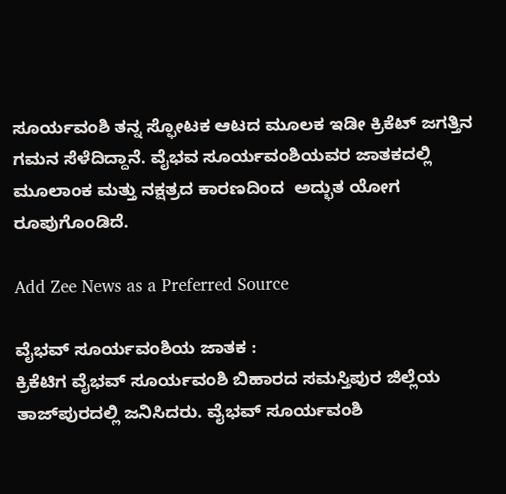ಸೂರ್ಯವಂಶಿ ತನ್ನ ಸ್ಫೋಟಕ ಆಟದ ಮೂಲಕ ಇಡೀ ಕ್ರಿಕೆಟ್ ಜಗತ್ತಿನ ಗಮನ ಸೆಳೆದಿದ್ದಾನೆ. ವೈಭವ ಸೂರ್ಯವಂಶಿಯವರ ಜಾತಕದಲ್ಲಿ ಮೂಲಾಂಕ ಮತ್ತು ನಕ್ಷತ್ರದ ಕಾರಣದಿಂದ  ಅದ್ಭುತ ಯೋಗ ರೂಪುಗೊಂಡಿದೆ.

Add Zee News as a Preferred Source

ವೈಭವ್ ಸೂರ್ಯವಂಶಿಯ ಜಾತಕ :
ಕ್ರಿಕೆಟಿಗ ವೈಭವ್ ಸೂರ್ಯವಂಶಿ ಬಿಹಾರದ ಸಮಸ್ತಿಪುರ ಜಿಲ್ಲೆಯ ತಾಜ್‌ಪುರದಲ್ಲಿ ಜನಿಸಿದರು. ವೈಭವ್ ಸೂರ್ಯವಂಶಿ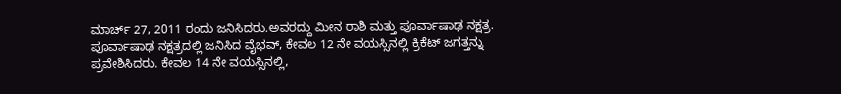ಮಾರ್ಚ್ 27, 2011 ರಂದು ಜನಿಸಿದರು.ಅವರದ್ದು ಮೀನ ರಾಶಿ ಮತ್ತು ಪೂರ್ವಾಷಾಢ ನಕ್ಷತ್ರ. ಪೂರ್ವಾಷಾಢ ನಕ್ಷತ್ರದಲ್ಲಿ ಜನಿಸಿದ ವೈಭವ್, ಕೇವಲ 12 ನೇ ವಯಸ್ಸಿನಲ್ಲಿ ಕ್ರಿಕೆಟ್ ಜಗತ್ತನ್ನು ಪ್ರವೇಶಿಸಿದರು. ಕೇವಲ 14 ನೇ ವಯಸ್ಸಿನಲ್ಲಿ,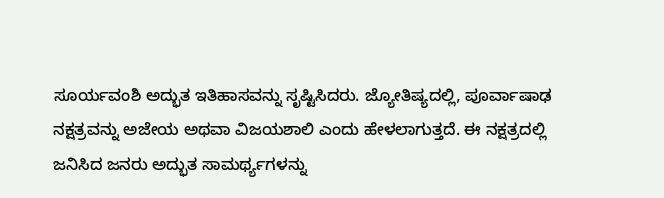ಸೂರ್ಯವಂಶಿ ಅದ್ಭುತ ಇತಿಹಾಸವನ್ನು ಸೃಷ್ಟಿಸಿದರು. ಜ್ಯೋತಿಷ್ಯದಲ್ಲಿ, ಪೂರ್ವಾಷಾಢ ನಕ್ಷತ್ರವನ್ನು ಅಜೇಯ ಅಥವಾ ವಿಜಯಶಾಲಿ ಎಂದು ಹೇಳಲಾಗುತ್ತದೆ. ಈ ನಕ್ಷತ್ರದಲ್ಲಿ ಜನಿಸಿದ ಜನರು ಅದ್ಭುತ ಸಾಮರ್ಥ್ಯಗಳನ್ನು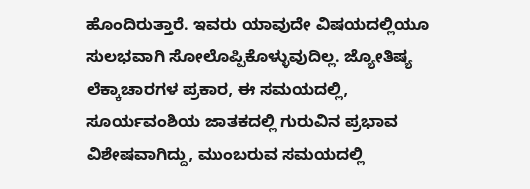ಹೊಂದಿರುತ್ತಾರೆ. ಇವರು ಯಾವುದೇ ವಿಷಯದಲ್ಲಿಯೂ ಸುಲಭವಾಗಿ ಸೋಲೊಪ್ಪಿಕೊಳ್ಳುವುದಿಲ್ಲ. ಜ್ಯೋತಿಷ್ಯ ಲೆಕ್ಕಾಚಾರಗಳ ಪ್ರಕಾರ, ಈ ಸಮಯದಲ್ಲಿ, ಸೂರ್ಯವಂಶಿಯ ಜಾತಕದಲ್ಲಿ ಗುರುವಿನ ಪ್ರಭಾವ ವಿಶೇಷವಾಗಿದ್ದು, ಮುಂಬರುವ ಸಮಯದಲ್ಲಿ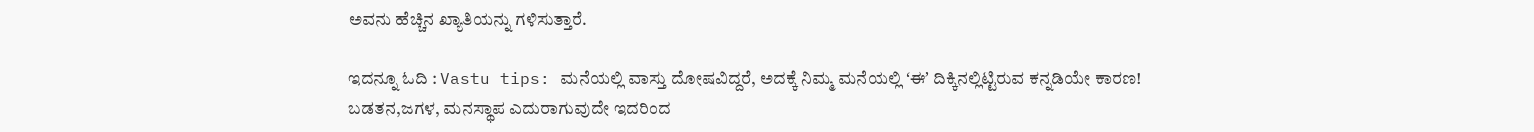ಅವನು ಹೆಚ್ಚಿನ ಖ್ಯಾತಿಯನ್ನು ಗಳಿಸುತ್ತಾರೆ.

ಇದನ್ನೂ ಓದಿ : Vastu tips: ಮನೆಯಲ್ಲಿ ವಾಸ್ತು ದೋಷವಿದ್ದರೆ, ಅದಕ್ಕೆ ನಿಮ್ಮ ಮನೆಯಲ್ಲಿ ʻಈʼ ದಿಕ್ಕಿನಲ್ಲಿಟ್ಟಿರುವ ಕನ್ನಡಿಯೇ ಕಾರಣ! ಬಡತನ,ಜಗಳ, ಮನಸ್ಥಾಪ ಎದುರಾಗುವುದೇ ಇದರಿಂದ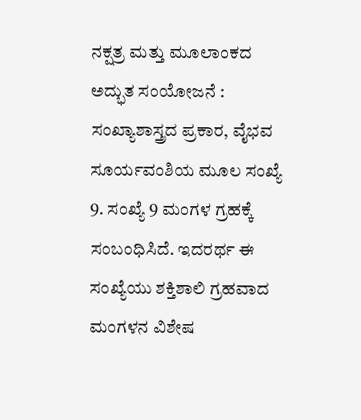ನಕ್ಷತ್ರ ಮತ್ತು ಮೂಲಾಂಕದ ಅದ್ಭುತ ಸಂಯೋಜನೆ :
ಸಂಖ್ಯಾಶಾಸ್ತ್ರದ ಪ್ರಕಾರ, ವೈಭವ ಸೂರ್ಯವಂಶಿಯ ಮೂಲ ಸಂಖ್ಯೆ 9. ಸಂಖ್ಯೆ 9 ಮಂಗಳ ಗ್ರಹಕ್ಕೆ ಸಂಬಂಧಿಸಿದೆ. ಇದರರ್ಥ ಈ ಸಂಖ್ಯೆಯು ಶಕ್ತಿಶಾಲಿ ಗ್ರಹವಾದ ಮಂಗಳನ ವಿಶೇಷ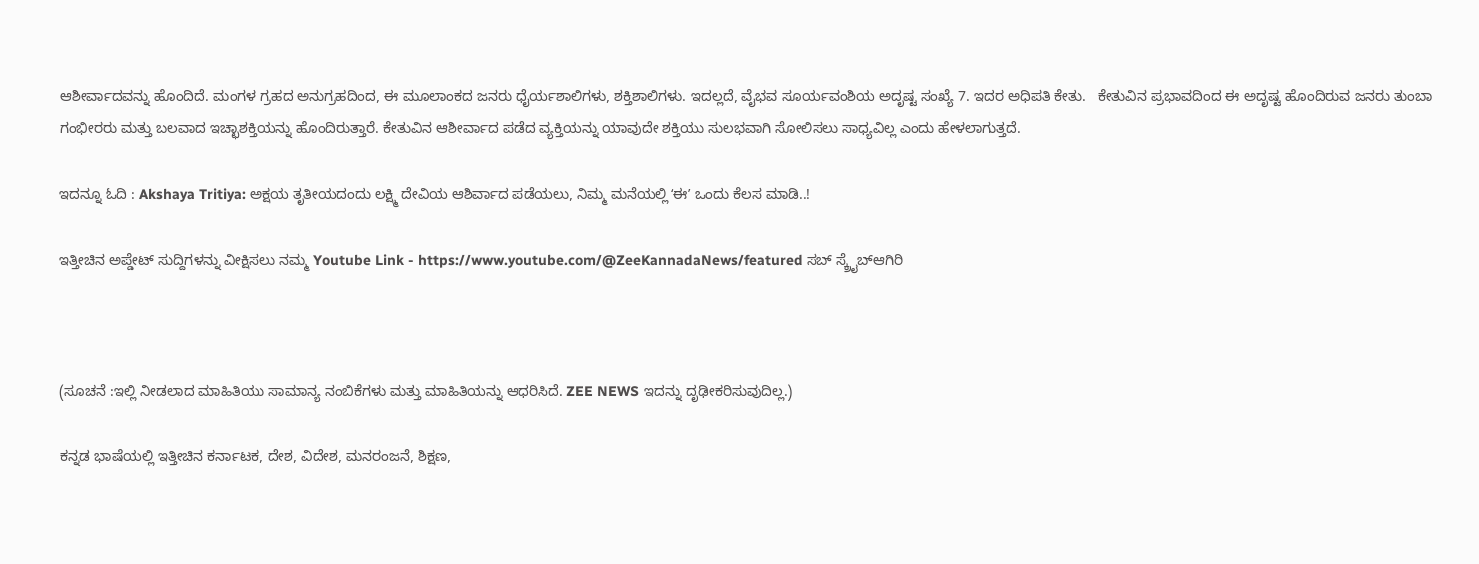ಆಶೀರ್ವಾದವನ್ನು ಹೊಂದಿದೆ. ಮಂಗಳ ಗ್ರಹದ ಅನುಗ್ರಹದಿಂದ, ಈ ಮೂಲಾಂಕದ ಜನರು ಧೈರ್ಯಶಾಲಿಗಳು, ಶಕ್ತಿಶಾಲಿಗಳು. ಇದಲ್ಲದೆ, ವೈಭವ ಸೂರ್ಯವಂಶಿಯ ಅದೃಷ್ಟ ಸಂಖ್ಯೆ 7. ಇದರ ಅಧಿಪತಿ ಕೇತು.   ಕೇತುವಿನ ಪ್ರಭಾವದಿಂದ ಈ ಅದೃಷ್ಟ ಹೊಂದಿರುವ ಜನರು ತುಂಬಾ ಗಂಭೀರರು ಮತ್ತು ಬಲವಾದ ಇಚ್ಛಾಶಕ್ತಿಯನ್ನು ಹೊಂದಿರುತ್ತಾರೆ. ಕೇತುವಿನ ಆಶೀರ್ವಾದ ಪಡೆದ ವ್ಯಕ್ತಿಯನ್ನು ಯಾವುದೇ ಶಕ್ತಿಯು ಸುಲಭವಾಗಿ ಸೋಲಿಸಲು ಸಾಧ್ಯವಿಲ್ಲ ಎಂದು ಹೇಳಲಾಗುತ್ತದೆ.

ಇದನ್ನೂ ಓದಿ : Akshaya Tritiya: ಅಕ್ಷಯ ತೃತೀಯದಂದು ಲಕ್ಷ್ಮಿ ದೇವಿಯ ಆಶಿರ್ವಾದ ಪಡೆಯಲು, ನಿಮ್ಮ ಮನೆಯಲ್ಲಿ ʻಈʼ ಒಂದು ಕೆಲಸ ಮಾಡಿ..!

ಇತ್ತೀಚಿನ ಅಪ್ಡೇಟ್ ಸುದ್ದಿಗಳನ್ನು ವೀಕ್ಷಿಸಲು ನಮ್ಮ Youtube Link - https://www.youtube.com/@ZeeKannadaNews/featured ಸಬ್ ಸ್ಕ್ರೈಬ್ಆಗಿರಿ



(ಸೂಚನೆ :ಇಲ್ಲಿ ನೀಡಲಾದ ಮಾಹಿತಿಯು ಸಾಮಾನ್ಯ ನಂಬಿಕೆಗಳು ಮತ್ತು ಮಾಹಿತಿಯನ್ನು ಆಧರಿಸಿದೆ. ZEE NEWS ಇದನ್ನು ದೃಢೀಕರಿಸುವುದಿಲ್ಲ.)

ಕನ್ನಡ ಭಾಷೆಯಲ್ಲಿ ಇತ್ತೀಚಿನ ಕರ್ನಾಟಕ, ದೇಶ, ವಿದೇಶ, ಮನರಂಜನೆ, ಶಿಕ್ಷಣ,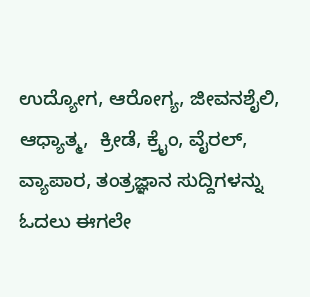ಉದ್ಯೋಗ, ಆರೋಗ್ಯ, ಜೀವನಶೈಲಿ, ಆಧ್ಯಾತ್ಮ,  ಕ್ರೀಡೆ, ಕ್ರೈಂ, ವೈರಲ್, ವ್ಯಾಪಾರ, ತಂತ್ರಜ್ಞಾನ ಸುದ್ದಿಗಳನ್ನು ಓದಲು ಈಗಲೇ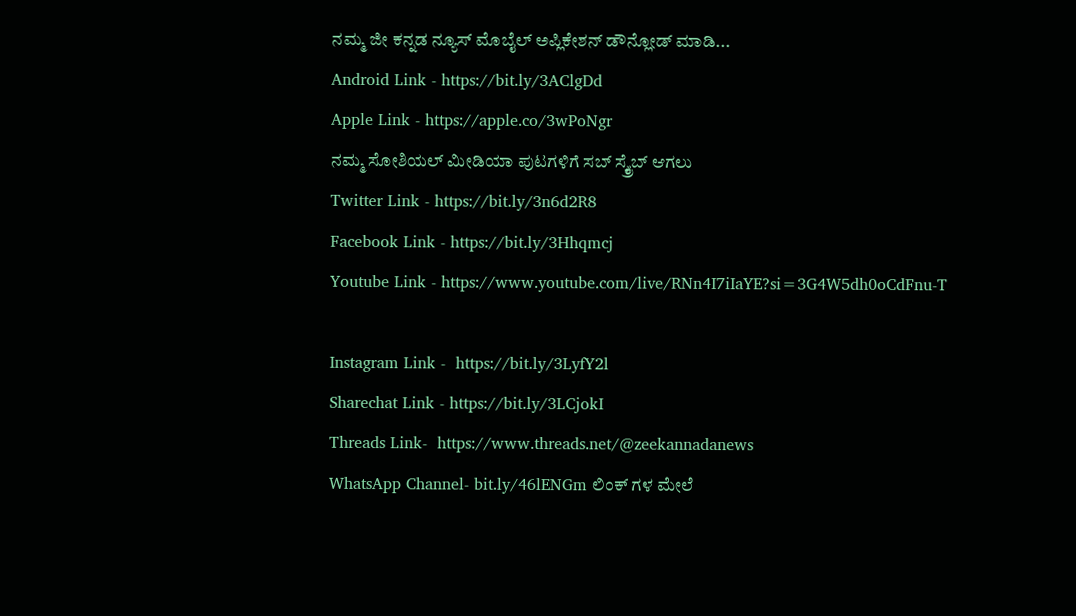ನಮ್ಮ ಜೀ ಕನ್ನಡ ನ್ಯೂಸ್ ಮೊಬೈಲ್ ಅಪ್ಲಿಕೇಶನ್ ಡೌನ್ಲೋಡ್ ಮಾಡಿ...
Android Link - https://bit.ly/3AClgDd
Apple Link - https://apple.co/3wPoNgr
ನಮ್ಮ ಸೋಶಿಯಲ್ ಮೀಡಿಯಾ ಪುಟಗಳಿಗೆ ಸಬ್ ಸ್ಕ್ರೈಬ್ ಆಗಲು
Twitter Link - https://bit.ly/3n6d2R8
Facebook Link - https://bit.ly/3Hhqmcj
Youtube Link - https://www.youtube.com/live/RNn4I7iIaYE?si=3G4W5dh0oCdFnu-T

Instagram Link -  https://bit.ly/3LyfY2l
Sharechat Link - https://bit.ly/3LCjokI
Threads Link-  https://www.threads.net/@zeekannadanews
WhatsApp Channel- bit.ly/46lENGm ಲಿಂಕ್ ಗಳ ಮೇಲೆ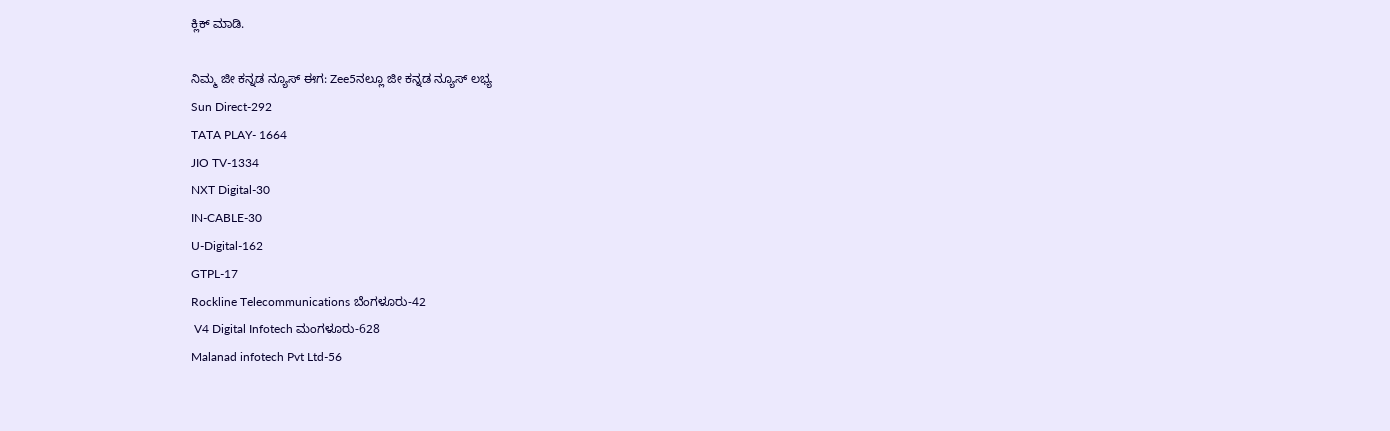ಕ್ಲಿಕ್ ಮಾಡಿ.

ನಿಮ್ಮ ಜೀ ಕನ್ನಡ ನ್ಯೂಸ್‌ ಈಗ: Zee5ನಲ್ಲೂ ಜೀ ಕನ್ನಡ ನ್ಯೂಸ್‌ ಲಭ್ಯ
Sun Direct-292
TATA PLAY- 1664
JIO TV-1334
NXT Digital-30
IN-CABLE-30
U-Digital-162
GTPL-17
Rockline Telecommunications ಬೆಂಗಳೂರು-42
 V4 Digital Infotech ಮಂಗಳೂರು-628
Malanad infotech Pvt Ltd-56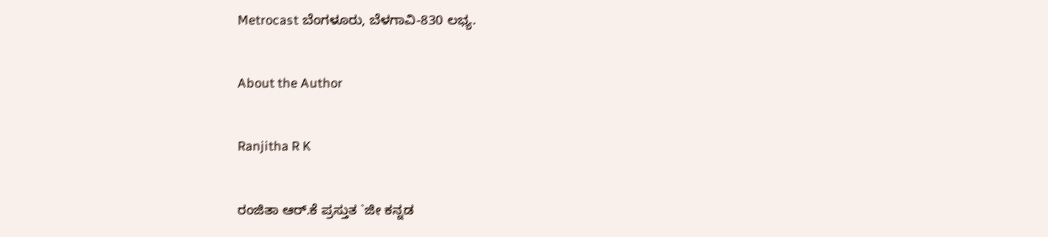Metrocast ಬೆಂಗಳೂರು, ಬೆಳಗಾವಿ-830 ಲಭ್ಯ.

About the Author

Ranjitha R K

ರಂಜಿತಾ ಆರ್.ಕೆ ಪ್ರಸ್ತುತ `ಜೀ ಕನ್ನಡ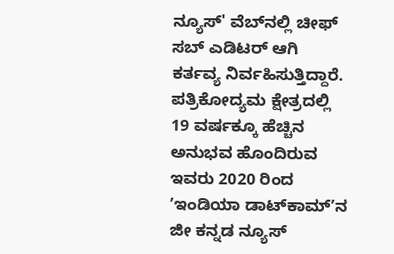ನ್ಯೂಸ್‌' ವೆಬ್‌ನಲ್ಲಿ ಚೀಫ್ ಸಬ್ ಎಡಿಟರ್ ಆಗಿ ಕರ್ತವ್ಯ ನಿರ್ವಹಿಸುತ್ತಿದ್ದಾರೆ. ಪತ್ರಿಕೋದ್ಯಮ ಕ್ಷೇತ್ರದಲ್ಲಿ 19 ವರ್ಷಕ್ಕೂ ಹೆಚ್ಚಿನ ಅನುಭವ ಹೊಂದಿರುವ ಇವರು 2020 ರಿಂದ ʼಇಂಡಿಯಾ ಡಾಟ್‌ಕಾಮ್‌ʼನ ಜೀ ಕನ್ನಡ ನ್ಯೂಸ್‌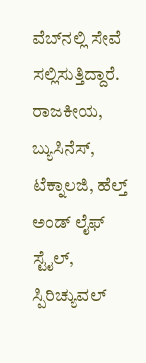ವೆಬ್‌ನಲ್ಲಿ ಸೇವೆ ಸಲ್ಲಿಸುತ್ತಿದ್ದಾರೆ. ರಾಜಕೀಯ, ಬ್ಯುಸಿನೆಸ್, ಟೆಕ್ನಾಲಜಿ, ಹೆಲ್ತ್ ಅಂಡ್ ಲೈಫ್ ಸ್ಟೈಲ್, ಸ್ಪಿರಿಚ್ಯುವಲ್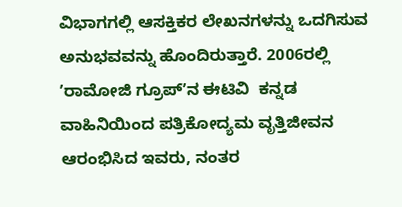ವಿಭಾಗಗಲ್ಲಿ ಆಸಕ್ತಿಕರ ಲೇಖನಗಳನ್ನು ಒದಗಿಸುವ ಅನುಭವವನ್ನು ಹೊಂದಿರುತ್ತಾರೆ. 2006ರಲ್ಲಿ ʼರಾಮೋಜಿ ಗ್ರೂಪ್‌ʼನ ಈಟಿವಿ  ಕನ್ನಡ ವಾಹಿನಿಯಿಂದ ಪತ್ರಿಕೋದ್ಯಮ ವೃತ್ತಿಜೀವನ ಆರಂಭಿಸಿದ ಇವರು, ನಂತರ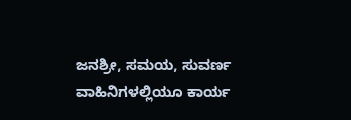ಜನಶ್ರೀ, ಸಮಯ, ಸುವರ್ಣ ವಾಹಿನಿಗಳಲ್ಲಿಯೂ ಕಾರ್ಯ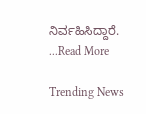ನಿರ್ವಹಿಸಿದ್ದಾರೆ. ...Read More

Trending News